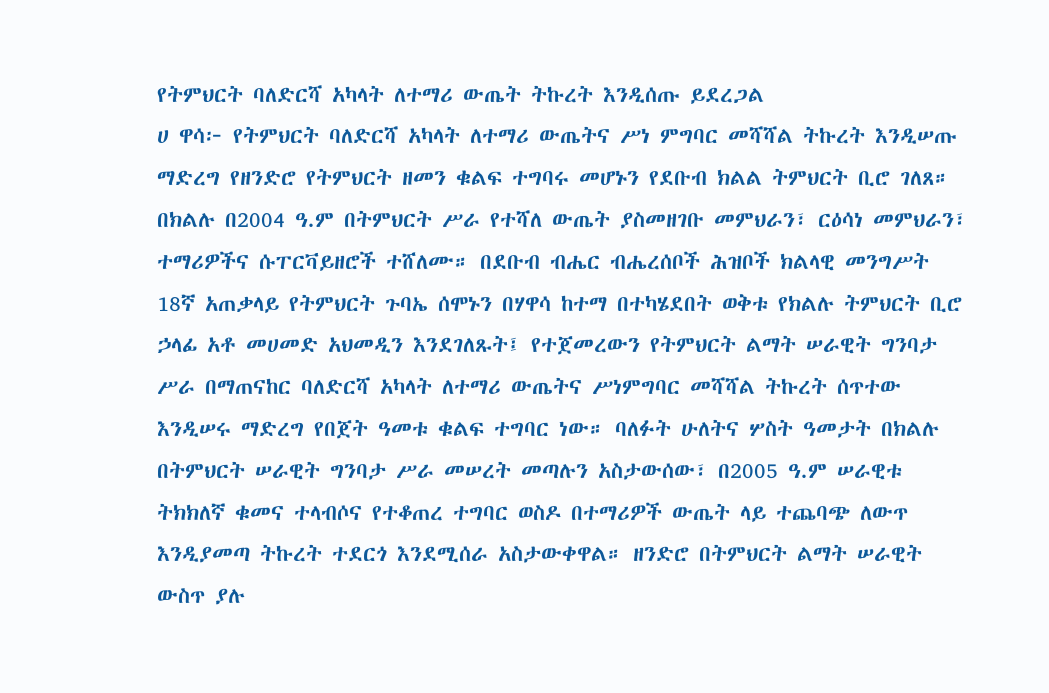የትምህርት ባለድርሻ አካላት ለተማሪ ውጤት ትኩረት እንዲሰጡ ይደረጋል
ሀ ዋሳ፦ የትምህርት ባለድርሻ አካላት ለተማሪ ውጤትና ሥነ ምግባር መሻሻል ትኩረት እንዲሠጡ ማድረግ የዘንድሮ የትምህርት ዘመን ቁልፍ ተግባሩ መሆኑን የደቡብ ክልል ትምህርት ቢሮ ገለጸ። በክልሉ በ2004 ዓ.ም በትምህርት ሥራ የተሻለ ውጤት ያስመዘገቡ መምህራን፣ ርዕሳነ መምህራን፣ ተማሪዎችና ሱፐርቫይዘሮች ተሸለሙ። በደቡብ ብሔር ብሔረሰቦች ሕዝቦች ክልላዊ መንግሥት 18ኛ አጠቃላይ የትምህርት ጉባኤ ሰሞኑን በሃዋሳ ከተማ በተካሄደበት ወቅቱ የክልሉ ትምህርት ቢሮ ኃላፊ አቶ መሀመድ አህመዲን እንደገለጹት፤ የተጀመረውን የትምህርት ልማት ሠራዊት ግንባታ ሥራ በማጠናከር ባለድርሻ አካላት ለተማሪ ውጤትና ሥነምግባር መሻሻል ትኩረት ሰጥተው እንዲሠሩ ማድረግ የበጀት ዓመቱ ቁልፍ ተግባር ነው። ባለፉት ሁለትና ሦስት ዓመታት በክልሉ በትምህርት ሠራዊት ግንባታ ሥራ መሠረት መጣሉን አስታውሰው፣ በ2005 ዓ.ም ሠራዊቱ ትክክለኛ ቁመና ተላብሶና የተቆጠረ ተግባር ወስዶ በተማሪዎች ውጤት ላይ ተጨባጭ ለውጥ እንዲያመጣ ትኩረት ተደርጎ እንደሚሰራ አስታውቀዋል። ዘንድሮ በትምህርት ልማት ሠራዊት ውስጥ ያሉ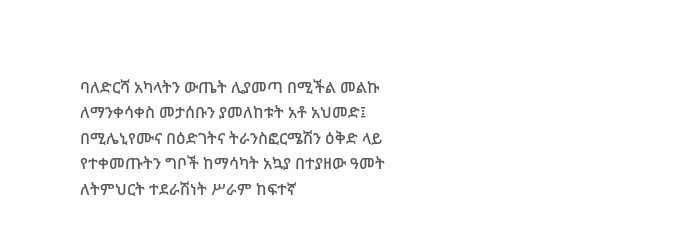ባለድርሻ አካላትን ውጤት ሊያመጣ በሚችል መልኩ ለማንቀሳቀስ መታሰቡን ያመለከቱት አቶ አህመድ፤ በሚሌኒየሙና በዕድገትና ትራንስፎርሜሽን ዕቅድ ላይ የተቀመጡትን ግቦች ከማሳካት አኳያ በተያዘው ዓመት ለትምህርት ተደራሽነት ሥራም ከፍተኛ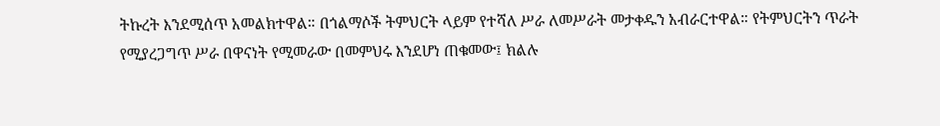ትኩረት እንደሚሰጥ አመልክተዋል። በጎልማሶች ትምህርት ላይም የተሻለ ሥራ ለመሥራት መታቀዱን አብራርተዋል። የትምህርትን ጥራት የሚያረጋግጥ ሥራ በዋናነት የሚመራው በመምህሩ እንደሆነ ጠቁመው፤ ክልሉ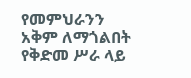የመምህራንን አቅም ለማጎልበት የቅድመ ሥራ ላይ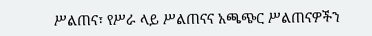ሥልጠና፣ የሥራ ላይ ሥልጠናና አጫጭር ሥልጠናዎችን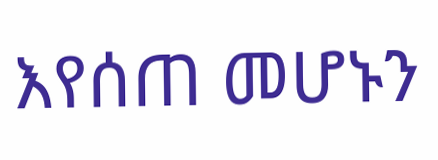እየሰጠ መሆኑን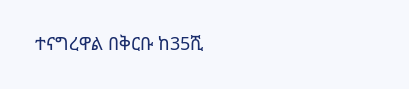ተናግረዋል በቅርቡ ከ35ሺ